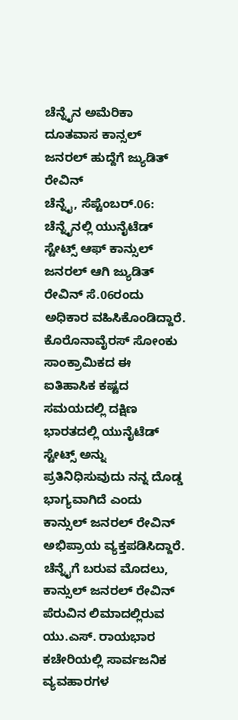ಚೆನ್ನೈನ ಅಮೆರಿಕಾ ದೂತವಾಸ ಕಾನ್ಸಲ್ ಜನರಲ್ ಹುದ್ದೆಗೆ ಜ್ಯುಡಿತ್ ರೇವಿನ್
ಚೆನ್ನೈ, ಸೆಪ್ಟೆಂಬರ್.06: ಚೆನ್ನೈನಲ್ಲಿ ಯುನೈಟೆಡ್ ಸ್ಟೇಟ್ಸ್ ಆಫ್ ಕಾನ್ಸುಲ್ ಜನರಲ್ ಆಗಿ ಜ್ಯುಡಿತ್ ರೇವಿನ್ ಸೆ.06ರಂದು ಅಧಿಕಾರ ವಹಿಸಿಕೊಂಡಿದ್ದಾರೆ. ಕೊರೊನಾವೈರಸ್ ಸೋಂಕು ಸಾಂಕ್ರಾಮಿಕದ ಈ ಐತಿಹಾಸಿಕ ಕಷ್ಟದ ಸಮಯದಲ್ಲಿ ದಕ್ಷಿಣ ಭಾರತದಲ್ಲಿ ಯುನೈಟೆಡ್ ಸ್ಟೇಟ್ಸ್ ಅನ್ನು ಪ್ರತಿನಿಧಿಸುವುದು ನನ್ನ ದೊಡ್ಡ ಭಾಗ್ಯವಾಗಿದೆ ಎಂದು ಕಾನ್ಸುಲ್ ಜನರಲ್ ರೇವಿನ್ ಅಭಿಪ್ರಾಯ ವ್ಯಕ್ತಪಡಿಸಿದ್ದಾರೆ.
ಚೆನ್ನೈಗೆ ಬರುವ ಮೊದಲು, ಕಾನ್ಸುಲ್ ಜನರಲ್ ರೇವಿನ್ ಪೆರುವಿನ ಲಿಮಾದಲ್ಲಿರುವ ಯು.ಎಸ್. ರಾಯಭಾರ ಕಚೇರಿಯಲ್ಲಿ ಸಾರ್ವಜನಿಕ ವ್ಯವಹಾರಗಳ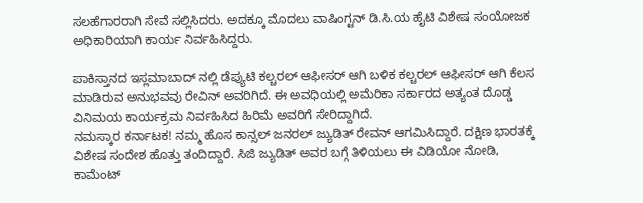ಸಲಹೆಗಾರರಾಗಿ ಸೇವೆ ಸಲ್ಲಿಸಿದರು. ಅದಕ್ಕೂ ಮೊದಲು ವಾಷಿಂಗ್ಟನ್ ಡಿ.ಸಿ.ಯ ಹೈಟಿ ವಿಶೇಷ ಸಂಯೋಜಕ ಅಧಿಕಾರಿಯಾಗಿ ಕಾರ್ಯ ನಿರ್ವಹಿಸಿದ್ದರು.

ಪಾಕಿಸ್ತಾನದ ಇಸ್ಲಮಾಬಾದ್ ನಲ್ಲಿ ಡೆಪ್ಯುಟಿ ಕಲ್ಚರಲ್ ಆಫೀಸರ್ ಆಗಿ ಬಳಿಕ ಕಲ್ಚರಲ್ ಆಫೀಸರ್ ಆಗಿ ಕೆಲಸ ಮಾಡಿರುವ ಅನುಭವವು ರೇವಿನ್ ಅವರಿಗಿದೆ. ಈ ಅವಧಿಯಲ್ಲಿ ಅಮೆರಿಕಾ ಸರ್ಕಾರದ ಅತ್ಯಂತ ದೊಡ್ಡ ವಿನಿಮಯ ಕಾರ್ಯಕ್ರಮ ನಿರ್ವಹಿಸಿದ ಹಿರಿಮೆ ಅವರಿಗೆ ಸೇರಿದ್ದಾಗಿದೆ.
ನಮಸ್ಕಾರ ಕರ್ನಾಟಕ! ನಮ್ಮ ಹೊಸ ಕಾನ್ಸಲ್ ಜನರಲ್ ಜ್ಯುಡಿತ್ ರೇವನ್ ಆಗಮಿಸಿದ್ದಾರೆ. ದಕ್ಷಿಣ ಭಾರತಕ್ಕೆ ವಿಶೇಷ ಸಂದೇಶ ಹೊತ್ತು ತಂದಿದ್ದಾರೆ. ಸಿಜಿ ಜ್ಯುಡಿತ್ ಅವರ ಬಗ್ಗೆ ತಿಳಿಯಲು ಈ ವಿಡಿಯೋ ನೋಡಿ, ಕಾಮೆಂಟ್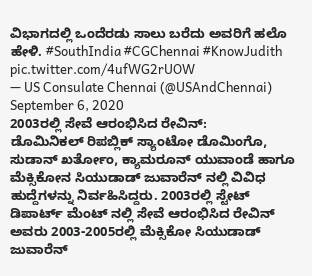ವಿಭಾಗದಲ್ಲಿ ಒಂದೆರಡು ಸಾಲು ಬರೆದು ಅವರಿಗೆ ಹಲೊ ಹೇಳಿ. #SouthIndia #CGChennai #KnowJudith pic.twitter.com/4ufWG2rUOW
— US Consulate Chennai (@USAndChennai) September 6, 2020
2003ರಲ್ಲಿ ಸೇವೆ ಆರಂಭಿಸಿದ ರೇವಿನ್:
ಡೊಮಿನಿಕಲ್ ರಿಪಬ್ಲಿಕ್ ಸ್ಯಾಂಟೋ ಡೊಮಿಂಗೊ, ಸುಡಾನ್ ಖರ್ತೋಂ, ಕ್ಯಾಮರೂನ್ ಯುವಾಂಡೆ ಹಾಗೂ ಮೆಕ್ಸಿಕೋನ ಸಿಯುಡಾಡ್ ಜುವಾರೆನ್ ನಲ್ಲಿ ವಿವಿಧ ಹುದ್ದೆಗಳನ್ನು ನಿರ್ವಹಿಸಿದ್ದರು. 2003ರಲ್ಲಿ ಸ್ಟೇಟ್ ಡಿಪಾರ್ಟ್ ಮೆಂಟ್ ನಲ್ಲಿ ಸೇವೆ ಆರಂಭಿಸಿದ ರೇವಿನ್ ಅವರು 2003-2005ರಲ್ಲಿ ಮೆಕ್ಸಿಕೋ ಸಿಯುಡಾಡ್ ಜುವಾರೆನ್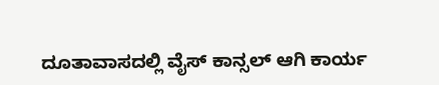ದೂತಾವಾಸದಲ್ಲಿ ವೈಸ್ ಕಾನ್ಸಲ್ ಆಗಿ ಕಾರ್ಯ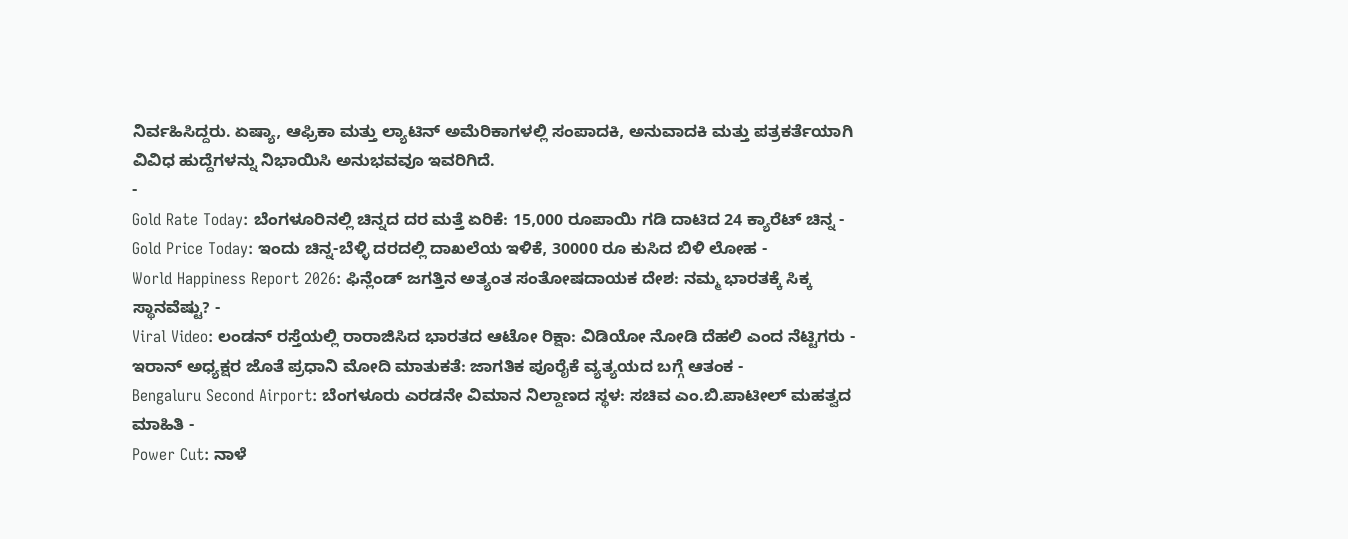ನಿರ್ವಹಿಸಿದ್ದರು. ಏಷ್ಯಾ, ಆಫ್ರಿಕಾ ಮತ್ತು ಲ್ಯಾಟಿನ್ ಅಮೆರಿಕಾಗಳಲ್ಲಿ ಸಂಪಾದಕಿ, ಅನುವಾದಕಿ ಮತ್ತು ಪತ್ರಕರ್ತೆಯಾಗಿ ವಿವಿಧ ಹುದ್ದೆಗಳನ್ನು ನಿಭಾಯಿಸಿ ಅನುಭವವೂ ಇವರಿಗಿದೆ.
-
Gold Rate Today: ಬೆಂಗಳೂರಿನಲ್ಲಿ ಚಿನ್ನದ ದರ ಮತ್ತೆ ಏರಿಕೆ: 15,000 ರೂಪಾಯಿ ಗಡಿ ದಾಟಿದ 24 ಕ್ಯಾರೆಟ್ ಚಿನ್ನ -
Gold Price Today: ಇಂದು ಚಿನ್ನ-ಬೆಳ್ಳಿ ದರದಲ್ಲಿ ದಾಖಲೆಯ ಇಳಿಕೆ, 30000 ರೂ ಕುಸಿದ ಬಿಳಿ ಲೋಹ -
World Happiness Report 2026: ಫಿನ್ಲೆಂಡ್ ಜಗತ್ತಿನ ಅತ್ಯಂತ ಸಂತೋಷದಾಯಕ ದೇಶ: ನಮ್ಮ ಭಾರತಕ್ಕೆ ಸಿಕ್ಕ ಸ್ಥಾನವೆಷ್ಟು? -
Viral Video: ಲಂಡನ್ ರಸ್ತೆಯಲ್ಲಿ ರಾರಾಜಿಸಿದ ಭಾರತದ ಆಟೋ ರಿಕ್ಷಾ: ವಿಡಿಯೋ ನೋಡಿ ದೆಹಲಿ ಎಂದ ನೆಟ್ಟಿಗರು -
ಇರಾನ್ ಅಧ್ಯಕ್ಷರ ಜೊತೆ ಪ್ರಧಾನಿ ಮೋದಿ ಮಾತುಕತೆ: ಜಾಗತಿಕ ಪೂರೈಕೆ ವ್ಯತ್ಯಯದ ಬಗ್ಗೆ ಆತಂಕ -
Bengaluru Second Airport: ಬೆಂಗಳೂರು ಎರಡನೇ ವಿಮಾನ ನಿಲ್ದಾಣದ ಸ್ಥಳ: ಸಚಿವ ಎಂ.ಬಿ.ಪಾಟೀಲ್ ಮಹತ್ವದ ಮಾಹಿತಿ -
Power Cut: ನಾಳೆ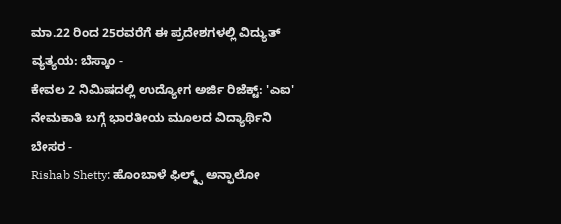ಮಾ.22 ರಿಂದ 25ರವರೆಗೆ ಈ ಪ್ರದೇಶಗಳಲ್ಲಿ ವಿದ್ಯುತ್ ವ್ಯತ್ಯಯ: ಬೆಸ್ಕಾಂ -
ಕೇವಲ 2 ನಿಮಿಷದಲ್ಲಿ ಉದ್ಯೋಗ ಅರ್ಜಿ ರಿಜೆಕ್ಟ್: 'ಎಐ' ನೇಮಕಾತಿ ಬಗ್ಗೆ ಭಾರತೀಯ ಮೂಲದ ವಿದ್ಯಾರ್ಥಿನಿ ಬೇಸರ -
Rishab Shetty: ಹೊಂಬಾಳೆ ಫಿಲ್ಮ್ಸ್ ಅನ್ಫಾಲೋ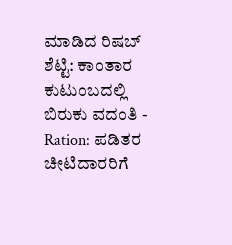ಮಾಡಿದ ರಿಷಬ್ ಶೆಟ್ಟಿ: ಕಾಂತಾರ ಕುಟುಂಬದಲ್ಲಿ ಬಿರುಕು ವದಂತಿ -
Ration: ಪಡಿತರ ಚೀಟಿದಾರರಿಗೆ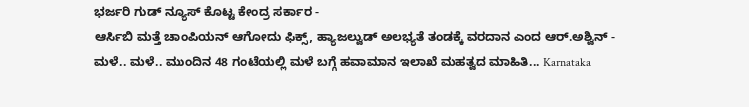ಭರ್ಜರಿ ಗುಡ್ ನ್ಯೂಸ್ ಕೊಟ್ಟ ಕೇಂದ್ರ ಸರ್ಕಾರ -
ಆರ್ಸಿಬಿ ಮತ್ತೆ ಚಾಂಪಿಯನ್ ಆಗೋದು ಫಿಕ್ಸ್, ಹ್ಯಾಜಲ್ವುಡ್ ಅಲಭ್ಯತೆ ತಂಡಕ್ಕೆ ವರದಾನ ಎಂದ ಆರ್.ಅಶ್ವಿನ್ -
ಮಳೆ.. ಮಳೆ.. ಮುಂದಿನ 48 ಗಂಟೆಯಲ್ಲಿ ಮಳೆ ಬಗ್ಗೆ ಹವಾಮಾನ ಇಲಾಖೆ ಮಹತ್ವದ ಮಾಹಿತಿ... Karnataka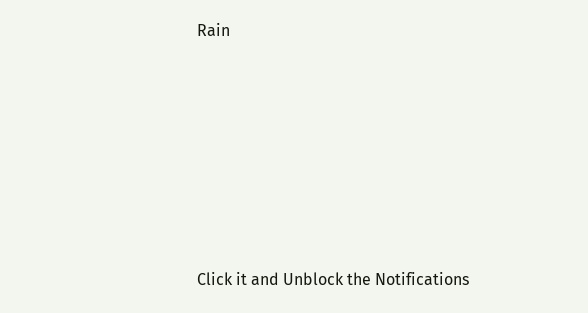Rain












Click it and Unblock the Notifications